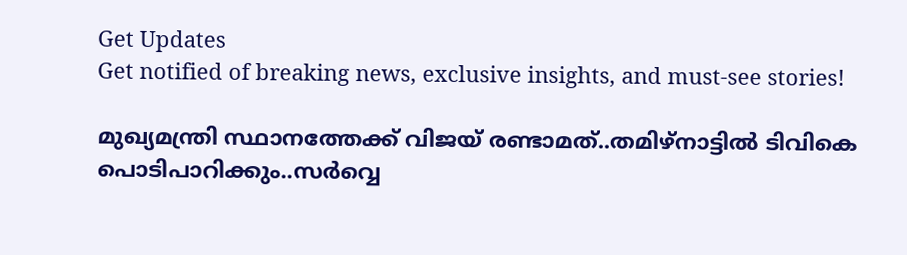Get Updates
Get notified of breaking news, exclusive insights, and must-see stories!

മുഖ്യമന്ത്രി സ്ഥാനത്തേക്ക് വിജയ് രണ്ടാമത്..തമിഴ്നാട്ടിൽ ടിവികെ പൊടിപാറിക്കും..സർവ്വെ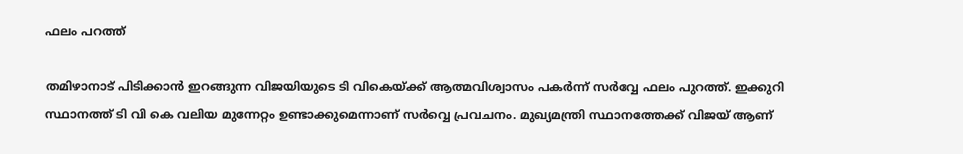ഫലം പറത്ത്

തമിഴാനാട് പിടിക്കാൻ ഇറങ്ങുന്ന വിജയിയുടെ ടി വികെയ്ക്ക് ആത്മവിശ്വാസം പകർന്ന് സർവ്വേ ഫലം പുറത്ത്. ഇക്കുറി സ്ഥാനത്ത് ടി വി കെ വലിയ മുന്നേറ്റം ഉണ്ടാക്കുമെന്നാണ് സർവ്വെ പ്രവചനം. മുഖ്യമന്ത്രി സ്ഥാനത്തേക്ക് വിജയ് ആണ്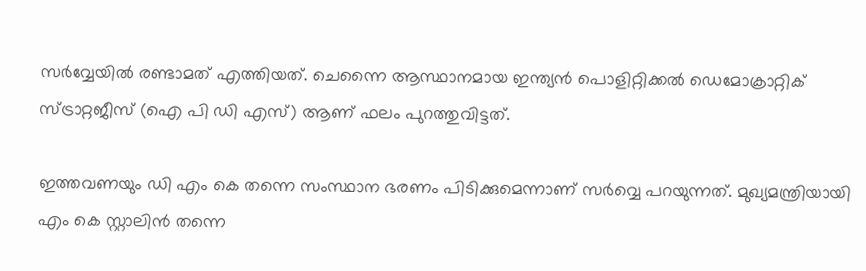സർവ്വേയിൽ രണ്ടാമത് എത്തിയത്. ചെന്നൈ ആസ്ഥാനമായ ഇന്ത്യൻ പൊളിറ്റിക്കൽ ഡെമോക്രാറ്റിക് സ്ട്രാറ്റജീസ് (ഐ പി ഡി എസ്) ആണ് ഫലം പുറത്തുവിട്ടത്.

ഇത്തവണയും ഡി എം കെ തന്നെ സംസ്ഥാന ഭരണം പിടിക്കുമെന്നാണ് സർവ്വെ പറയുന്നത്. മുഖ്യമന്ത്രിയായി എം കെ സ്റ്റാലിൻ തന്നെ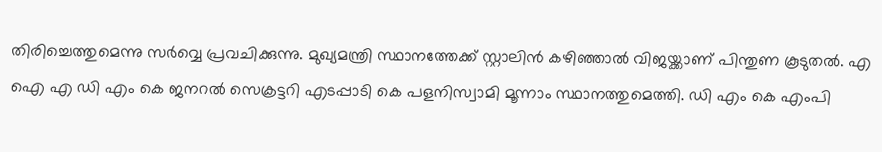തിരിച്ചെത്തുമെന്നു സർവ്വെ പ്രവചിക്കുന്നു. മുഖ്യമന്ത്രി സ്ഥാനത്തേക്ക് സ്റ്റാലിൻ കഴിഞ്ഞാൽ വിജയ്ക്കാണ് പിന്തുണ കൂടുതൽ. എ ഐ എ ഡി എം കെ ജനറൽ സെക്രട്ടറി എടപ്പാടി കെ പളനിസ്വാമി മൂന്നാം സ്ഥാനത്തുമെത്തി. ഡി എം കെ എംപി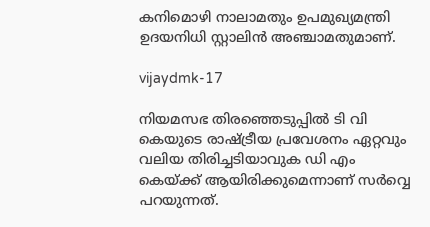കനിമൊഴി നാലാമതും ഉപമുഖ്യമന്ത്രി ഉദയനിധി സ്റ്റാലിൻ അഞ്ചാമതുമാണ്.

vijaydmk-17

നിയമസഭ തിരഞ്ഞെടുപ്പിൽ ടി വി കെയുടെ രാഷ്ട്രീയ പ്രവേശനം ഏറ്റവും വലിയ തിരിച്ചടിയാവുക ഡി എം കെയ്ക്ക് ആയിരിക്കുമെന്നാണ് സർവ്വെ പറയുന്നത്.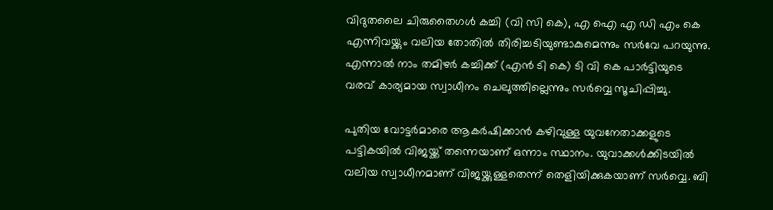വിദുതലൈ ചിരുതൈഗൾ കച്ചി (വി സി കെ), എ ഐ എ ഡി എം കെ എന്നിവയ്ക്കും വലിയ തോതിൽ തിരിച്ചടിയുണ്ടാകുമെന്നും സർവേ പറയുന്നു. എന്നാൽ നാം തമിഴർ കച്ചിക്ക് (എൻ ടി കെ) ടി വി കെ പാർട്ടിയുടെ വരവ് കാര്യമായ സ്വാധീനം ചെലുത്തില്ലെന്നും സർവ്വെ സൂചിപ്പിച്ചു.

പുതിയ വോട്ടർമാരെ ആകർഷിക്കാൻ കഴിവുള്ള യുവനേതാക്കളുടെ പട്ടികയിൽ വിജയ്ക്ക് തന്നെയാണ് ഒന്നാം സ്ഥാനം. യുവാക്കൾക്കിടയിൽ വലിയ സ്വാധീനമാണ് വിജയ്ക്കുള്ളതെന്ന് തെളിയിക്കുകയാണ് സർവ്വെ. ബി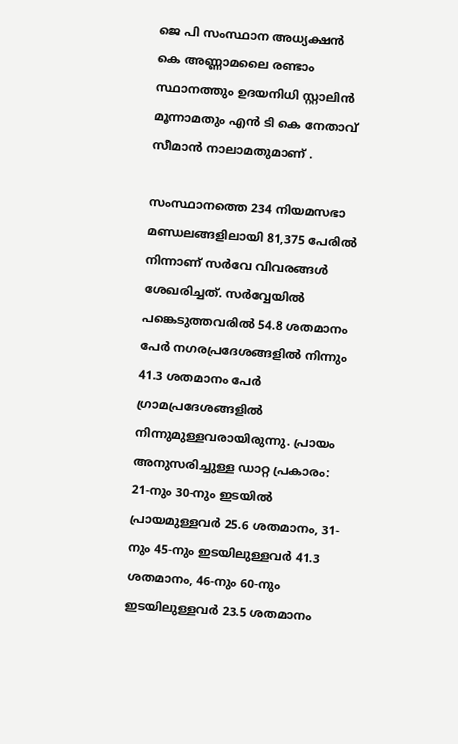ജെ പി സംസ്ഥാന അധ്യക്ഷൻ കെ അണ്ണാമലൈ രണ്ടാം സ്ഥാനത്തും ഉദയനിധി സ്റ്റാലിൻ മൂന്നാമതും എൻ ടി കെ നേതാവ് സീമാൻ നാലാമതുമാണ് .

സംസ്ഥാനത്തെ 234 നിയമസഭാ മണ്ഡലങ്ങളിലായി 81,375 പേരിൽ നിന്നാണ് സർവേ വിവരങ്ങൾ ശേഖരിച്ചത്. സർവ്വേയിൽ പങ്കെടുത്തവരിൽ 54.8 ശതമാനം പേർ നഗരപ്രദേശങ്ങളിൽ നിന്നും 41.3 ശതമാനം പേർ ഗ്രാമപ്രദേശങ്ങളിൽ നിന്നുമുള്ളവരായിരുന്നു. പ്രായം അനുസരിച്ചുള്ള ഡാറ്റ പ്രകാരം: 21-നും 30-നും ഇടയിൽ പ്രായമുള്ളവർ 25.6 ശതമാനം, 31-നും 45-നും ഇടയിലുള്ളവർ 41.3 ശതമാനം, 46-നും 60-നും ഇടയിലുള്ളവർ 23.5 ശതമാനം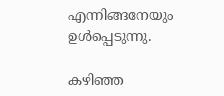എന്നിങ്ങനേയും ഉൾപ്പെടുന്നു.

കഴിഞ്ഞ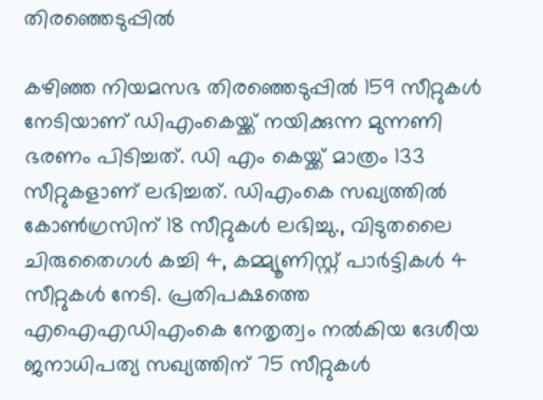തിരഞ്ഞെടുപ്പിൽ

കഴിഞ്ഞ നിയമസഭ തിരഞ്ഞെടുപ്പിൽ 159 സീറ്റുകൾ നേടിയാണ് ഡിഎംകെയ്ക്ക് നയിക്കുന്ന മുന്നണി ഭരണം പിടിച്ചത്. ഡി എം കെയ്ക്ക് മാത്രം 133 സീറ്റുകളാണ് ലഭിച്ചത്. ഡിഎംകെ സഖ്യത്തിൽ കോണ്‍ഗ്രസിന് 18 സീറ്റുകൾ ലഭിച്ചു., വിടുതലൈ ചിരുതൈഗൾ കച്ചി 4, കമ്മ്യൂണിസ്റ്റ് പാർട്ടികൾ 4 സീറ്റുകൾ നേടി. പ്രതിപക്ഷത്തെ എഐഎഡിഎംകെ നേതൃത്വം നൽകിയ ദേശീയ ജനാധിപത്യ സഖ്യത്തിന് 75 സീറ്റുകൾ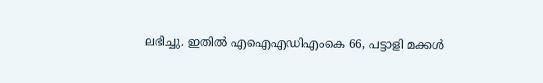ലഭിച്ചു. ഇതിൽ എഐഎഡിഎംകെ 66, പട്ടാളി മക്കൾ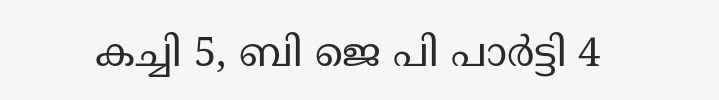കച്ചി 5, ബി ജെ പി പാർട്ടി 4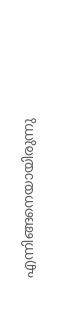എന്നിങ്ങനെയായിരുന്നു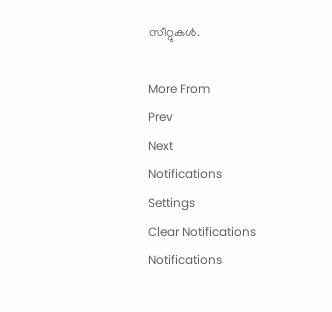സീറ്റുകൾ.

More From
Prev
Next
Notifications
Settings
Clear Notifications
Notifications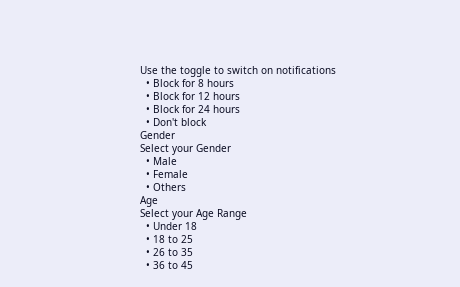Use the toggle to switch on notifications
  • Block for 8 hours
  • Block for 12 hours
  • Block for 24 hours
  • Don't block
Gender
Select your Gender
  • Male
  • Female
  • Others
Age
Select your Age Range
  • Under 18
  • 18 to 25
  • 26 to 35
  • 36 to 45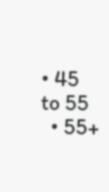• 45 to 55
  • 55+